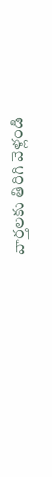వార్తలకు తిరిగి వెళ్లండి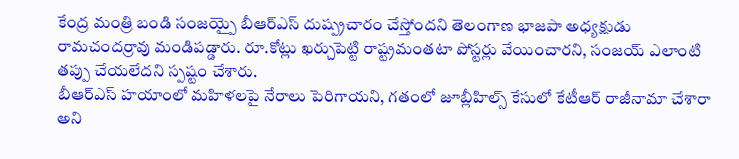కేంద్ర మంత్రి బండి సంజయ్పై బీఆర్ఎస్ దుష్ప్రచారం చేస్తోందని తెలంగాణ భాజపా అధ్యక్షుడు రామచందర్రావు మండిపడ్డారు. రూ.కోట్లు ఖర్చుపెట్టి రాష్ట్రమంతటా పోస్టర్లు వేయించారని, సంజయ్ ఎలాంటి తప్పు చేయలేదని స్పష్టం చేశారు.
బీఆర్ఎస్ హయాంలో మహిళలపై నేరాలు పెరిగాయని, గతంలో జూబ్లీహిల్స్ కేసులో కేటీఆర్ రాజీనామా చేశారా అని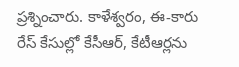ప్రశ్నించారు. కాళేశ్వరం, ఈ-కారు రేస్ కేసుల్లో కేసీఆర్, కేటీఆర్లను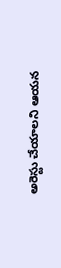అరెస్టు చేయాలని ఆయన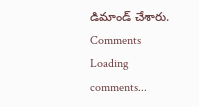డిమాండ్ చేశారు.
Comments
Loading comments...